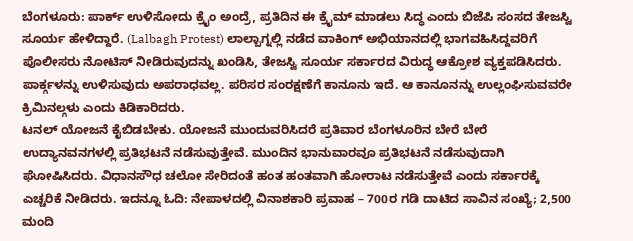ಬೆಂಗಳೂರು: ಪಾರ್ಕ್ ಉಳಿಸೋದು ಕ್ರೈಂ ಅಂದ್ರೆ, ಪ್ರತಿದಿನ ಈ ಕ್ರೈಮ್ ಮಾಡಲು ಸಿದ್ಧ ಎಂದು ಬಿಜೆಪಿ ಸಂಸದ ತೇಜಸ್ವಿ ಸೂರ್ಯ ಹೇಳಿದ್ದಾರೆ. (Lalbagh Protest) ಲಾಲ್ಬಾಗ್ನಲ್ಲಿ ನಡೆದ ವಾಕಿಂಗ್ ಅಭಿಯಾನದಲ್ಲಿ ಭಾಗವಹಿಸಿದ್ದವರಿಗೆ ಪೊಲೀಸರು ನೋಟಿಸ್ ನೀಡಿರುವುದನ್ನು ಖಂಡಿಸಿ, ತೇಜಸ್ವಿ ಸೂರ್ಯ ಸರ್ಕಾರದ ವಿರುದ್ಧ ಆಕ್ರೋಶ ವ್ಯಕ್ತಪಡಿಸಿದರು.
ಪಾರ್ಕ್ಗಳನ್ನು ಉಳಿಸುವುದು ಅಪರಾಧವಲ್ಲ. ಪರಿಸರ ಸಂರಕ್ಷಣೆಗೆ ಕಾನೂನು ಇದೆ. ಆ ಕಾನೂನನ್ನು ಉಲ್ಲಂಘಿಸುವವರೇ ಕ್ರಿಮಿನಲ್ಗಳು ಎಂದು ಕಿಡಿಕಾರಿದರು.
ಟನಲ್ ಯೋಜನೆ ಕೈಬಿಡಬೇಕು. ಯೋಜನೆ ಮುಂದುವರಿಸಿದರೆ ಪ್ರತಿವಾರ ಬೆಂಗಳೂರಿನ ಬೇರೆ ಬೇರೆ ಉದ್ಯಾನವನಗಳಲ್ಲಿ ಪ್ರತಿಭಟನೆ ನಡೆಸುವುತ್ತೇವೆ. ಮುಂದಿನ ಭಾನುವಾರವೂ ಪ್ರತಿಭಟನೆ ನಡೆಸುವುದಾಗಿ ಘೋಷಿಸಿದರು. ವಿಧಾನಸೌಧ ಚಲೋ ಸೇರಿದಂತೆ ಹಂತ ಹಂತವಾಗಿ ಹೋರಾಟ ನಡೆಸುತ್ತೇವೆ ಎಂದು ಸರ್ಕಾರಕ್ಕೆ ಎಚ್ಚರಿಕೆ ನೀಡಿದರು. ಇದನ್ನೂ ಓದಿ: ನೇಪಾಳದಲ್ಲಿ ವಿನಾಶಕಾರಿ ಪ್ರವಾಹ – 700ರ ಗಡಿ ದಾಟಿದ ಸಾವಿನ ಸಂಖ್ಯೆ; 2,500 ಮಂದಿ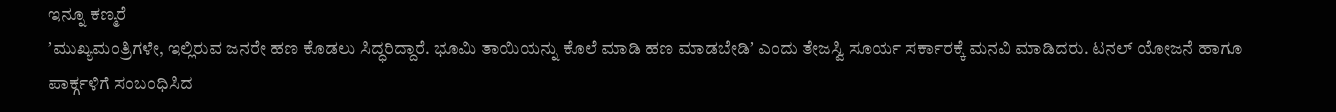ಇನ್ನೂ ಕಣ್ಮರೆ
ʼಮುಖ್ಯಮಂತ್ರಿಗಳೇ, ಇಲ್ಲಿರುವ ಜನರೇ ಹಣ ಕೊಡಲು ಸಿದ್ಧರಿದ್ದಾರೆ. ಭೂಮಿ ತಾಯಿಯನ್ನು ಕೊಲೆ ಮಾಡಿ ಹಣ ಮಾಡಬೇಡಿʼ ಎಂದು ತೇಜಸ್ವಿ ಸೂರ್ಯ ಸರ್ಕಾರಕ್ಕೆ ಮನವಿ ಮಾಡಿದರು. ಟನಲ್ ಯೋಜನೆ ಹಾಗೂ ಪಾರ್ಕ್ಗಳಿಗೆ ಸಂಬಂಧಿಸಿದ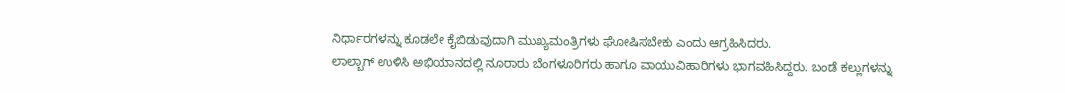ನಿರ್ಧಾರಗಳನ್ನು ಕೂಡಲೇ ಕೈಬಿಡುವುದಾಗಿ ಮುಖ್ಯಮಂತ್ರಿಗಳು ಘೋಷಿಸಬೇಕು ಎಂದು ಆಗ್ರಹಿಸಿದರು.
ಲಾಲ್ಬಾಗ್ ಉಳಿಸಿ ಅಭಿಯಾನದಲ್ಲಿ ನೂರಾರು ಬೆಂಗಳೂರಿಗರು ಹಾಗೂ ವಾಯುವಿಹಾರಿಗಳು ಭಾಗವಹಿಸಿದ್ದರು. ಬಂಡೆ ಕಲ್ಲುಗಳನ್ನು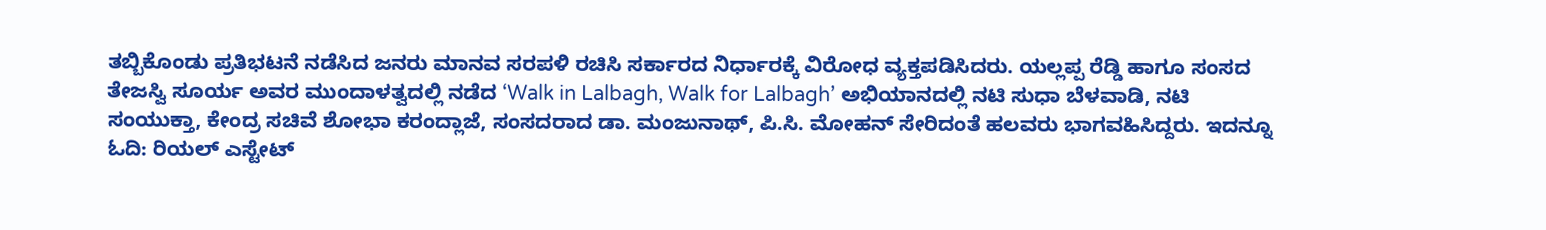ತಬ್ಬಿಕೊಂಡು ಪ್ರತಿಭಟನೆ ನಡೆಸಿದ ಜನರು ಮಾನವ ಸರಪಳಿ ರಚಿಸಿ ಸರ್ಕಾರದ ನಿರ್ಧಾರಕ್ಕೆ ವಿರೋಧ ವ್ಯಕ್ತಪಡಿಸಿದರು. ಯಲ್ಲಪ್ಪ ರೆಡ್ಡಿ ಹಾಗೂ ಸಂಸದ ತೇಜಸ್ವಿ ಸೂರ್ಯ ಅವರ ಮುಂದಾಳತ್ವದಲ್ಲಿ ನಡೆದ ‘Walk in Lalbagh, Walk for Lalbagh’ ಅಭಿಯಾನದಲ್ಲಿ ನಟಿ ಸುಧಾ ಬೆಳವಾಡಿ, ನಟಿ ಸಂಯುಕ್ತಾ, ಕೇಂದ್ರ ಸಚಿವೆ ಶೋಭಾ ಕರಂದ್ಲಾಜೆ, ಸಂಸದರಾದ ಡಾ. ಮಂಜುನಾಥ್, ಪಿ.ಸಿ. ಮೋಹನ್ ಸೇರಿದಂತೆ ಹಲವರು ಭಾಗವಹಿಸಿದ್ದರು. ಇದನ್ನೂ ಓದಿ: ರಿಯಲ್ ಎಸ್ಟೇಟ್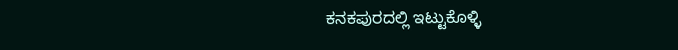ಕನಕಪುರದಲ್ಲಿ ಇಟ್ಟುಕೊಳ್ಳಿ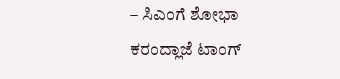– ಸಿಎಂಗೆ ಶೋಭಾ ಕರಂದ್ಲಾಜೆ ಟಾಂಗ್